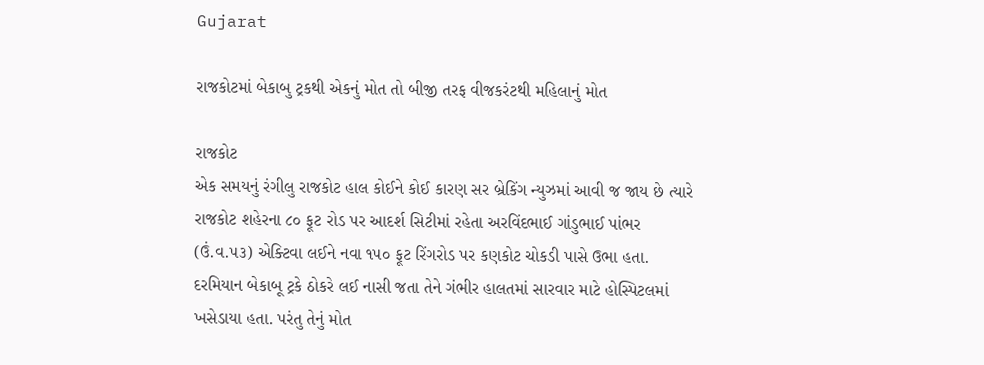Gujarat

રાજકોટમાં બેકાબુ ટ્રકથી એકનું મોત તો બીજી તરફ વીજકરંટથી મહિલાનું મોત

રાજકોટ
એક સમયનું રંગીલુ રાજકોટ હાલ કોઈને કોઈ કારણ સર બ્રેકિંગ ન્યુઝમાં આવી જ જાય છે ત્યારે રાજકોટ શહેરના ૮૦ ફૂટ રોડ પર આદર્શ સિટીમાં રહેતા અરવિંદભાઈ ગાંડુભાઈ પાંભર (ઉં.વ.૫૩) એક્ટિવા લઈને નવા ૧૫૦ ફૂટ રિંગરોડ પર કણકોટ ચોકડી પાસે ઉભા હતા. દરમિયાન બેકાબૂ ટ્રકે ઠોકરે લઈ નાસી જતા તેને ગંભીર હાલતમાં સારવાર માટે હોસ્પિટલમાં ખસેડાયા હતા. પરંતુ તેનું મોત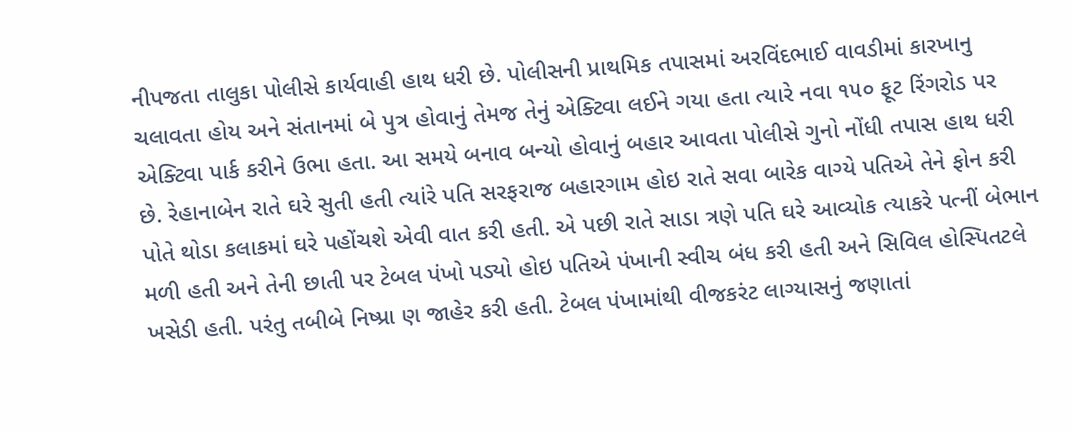નીપજતા તાલુકા પોલીસે કાર્યવાહી હાથ ધરી છે. પોલીસની પ્રાથમિક તપાસમાં અરવિંદભાઈ વાવડીમાં કારખાનુ ચલાવતા હોય અને સંતાનમાં બે પુત્ર હોવાનું તેમજ તેનું એક્ટિવા લઈને ગયા હતા ત્યારે નવા ૧૫૦ ફૂટ રિંગરોડ પર એક્ટિવા પાર્ક કરીને ઉભા હતા. આ સમયે બનાવ બન્યો હોવાનું બહાર આવતા પોલીસે ગુનો નોંધી તપાસ હાથ ધરી છે. રેહાનાબેન રાતે ઘરે સુતી હતી ત્યાંરે પતિ સરફરાજ બહારગામ હોઇ રાતે સવા બારેક વાગ્યે પતિએ તેને ફોન કરી પોતે થોડા કલાકમાં ઘરે પહોંચશે એવી વાત કરી હતી. એ પછી રાતે સાડા ત્રણે પતિ ઘરે આવ્યોક ત્યાકરે પત્નીં બેભાન મળી હતી અને તેની છાતી પર ટેબલ પંખો પડ્યો હોઇ પતિએ પંખાની સ્વીચ બંધ કરી હતી અને સિવિલ હોસ્પિતટલે ખસેડી હતી. પરંતુ તબીબે નિષ્પ્રા ણ જાહેર કરી હતી. ટેબલ પંખામાંથી વીજકરંટ લાગ્યાસનું જણાતાં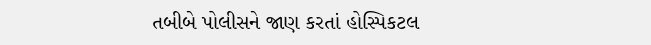તબીબે પોલીસને જાણ કરતાં હોસ્પિકટલ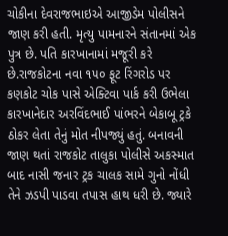ચોકીના દેવરાજભાઇએ આજીડેમ પોલીસને જાણ કરી હતી. મૃત્યુ પામનારને સંતાનમાં એક પુત્ર છે. પતિ કારખાનામાં મજૂરી કરે છે.રાજકોટના નવા ૧૫૦ ફૂટ રિંગરોડ પર કણકોટ ચોક પાસે એક્ટિવા પાર્ક કરી ઉભેલા કારખાનેદાર અરવિંદભાઈ પાંભરને બેકાબૂ ટ્રકે ઠોકર લેતા તેનું મોત નીપજ્યું હતું. બનાવની જાણ થતાં રાજકોટ તાલુકા પોલીસે અકસ્માત બાદ નાસી જનાર ટ્રક ચાલક સામે ગુનો નોંધી તેને ઝડપી પાડવા તપાસ હાથ ધરી છે. જ્યારે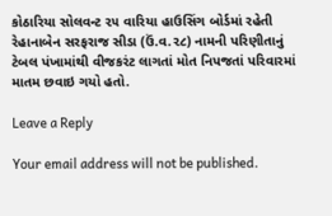કોઠારિયા સોલવન્ટ ૨૫ વારિયા હાઉસિંગ બોર્ડમાં રહેતી રેહાનાબેન સરફરાજ સીડા (ઉં.વ.૨૮) નામની પરિણીતાનું ટેબલ પંખામાંથી વીજકરંટ લાગતાં મોત નિપજતાં પરિવારમાં માતમ છવાઇ ગયો હતો.

Leave a Reply

Your email address will not be published.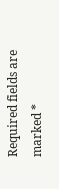Required fields are marked *